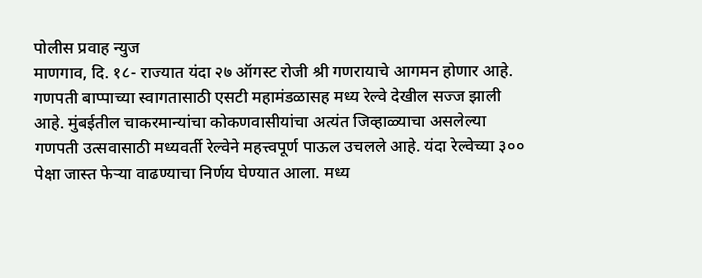पोलीस प्रवाह न्युज
माणगाव, दि. १८- राज्यात यंदा २७ ऑगस्ट रोजी श्री गणरायाचे आगमन होणार आहे. गणपती बाप्पाच्या स्वागतासाठी एसटी महामंडळासह मध्य रेल्वे देखील सज्ज झाली आहे. मुंबईतील चाकरमान्यांचा कोकणवासीयांचा अत्यंत जिव्हाळ्याचा असलेल्या गणपती उत्सवासाठी मध्यवर्ती रेल्वेने महत्त्वपूर्ण पाऊल उचलले आहे. यंदा रेल्वेच्या ३०० पेक्षा जास्त फेऱ्या वाढण्याचा निर्णय घेण्यात आला. मध्य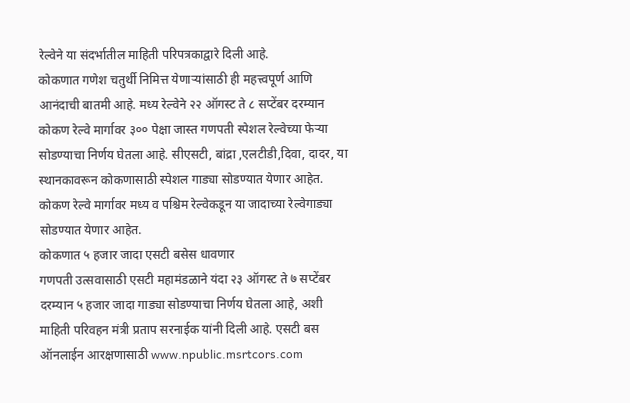रेल्वेने या संदर्भातील माहिती परिपत्रकाद्वारे दिली आहे.
कोकणात गणेश चतुर्थी निमित्त येणाऱ्यांसाठी ही महत्त्वपूर्ण आणि आनंदाची बातमी आहे. मध्य रेल्वेने २२ ऑगस्ट ते ८ सप्टेंबर दरम्यान कोकण रेल्वे मार्गावर ३०० पेक्षा जास्त गणपती स्पेशल रेल्वेच्या फेऱ्या सोडण्याचा निर्णय घेतला आहे. सीएसटी, बांद्रा ,एलटीडी,दिवा, दादर, या स्थानकावरून कोकणासाठी स्पेशल गाड्या सोडण्यात येणार आहेत. कोकण रेल्वे मार्गावर मध्य व पश्चिम रेल्वेकडून या जादाच्या रेल्वेगाड्या सोडण्यात येणार आहेत.
कोकणात ५ हजार जादा एसटी बसेस धावणार
गणपती उत्सवासाठी एसटी महामंडळाने यंदा २३ ऑगस्ट ते ७ सप्टेंबर दरम्यान ५ हजार जादा गाड्या सोडण्याचा निर्णय घेतला आहे, अशी माहिती परिवहन मंत्री प्रताप सरनाईक यांनी दिली आहे. एसटी बस ऑनलाईन आरक्षणासाठी www.npublic.msrtcors.com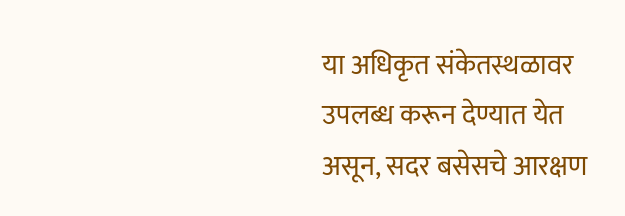या अधिकृत संकेतस्थळावर उपलब्ध करून देण्यात येत असून, सदर बसेसचे आरक्षण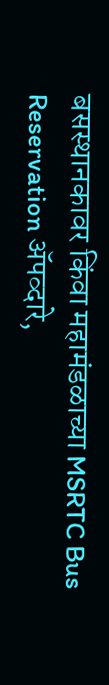बसस्थानकावर किंवा महामंडळाच्या MSRTC Bus Reservation ॲपव्दारे,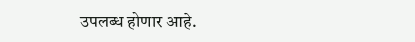उपलब्ध होणार आहे.